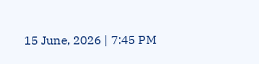15 June, 2026 | 7:45 PM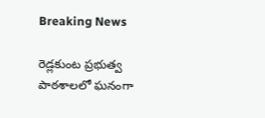Breaking News

రెడ్లకుంట ప్రభుత్వ పాఠశాలలో ఘనంగా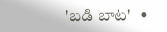'బడి బాట'   •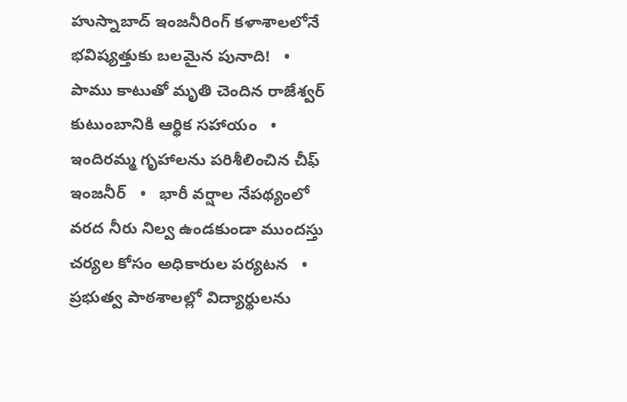హుస్నాబాద్ ఇంజనీరింగ్ కళాశాలలోనే భవిష్యత్తుకు బలమైన పునాది!   •   పాము కాటుతో మృతి చెందిన రాజేశ్వర్ కుటుంబానికి ఆర్థిక సహాయం   •   ఇందిరమ్మ గృహాలను పరిశీలించిన చీఫ్ ఇంజనీర్   •   భారీ వర్షాల నేపథ్యంలో వరద నీరు నిల్వ ఉండకుండా ముందస్తు చర్యల కోసం అధికారుల పర్యటన   •   ప్రభుత్వ పాఠశాలల్లో విద్యార్థులను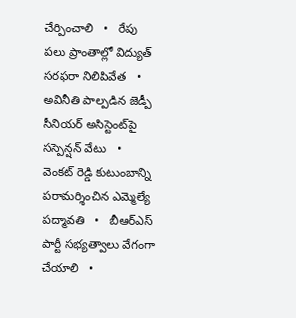చేర్పించాలి   •   రేపు పలు ప్రాంతాల్లో విద్యుత్ సరఫరా నిలిపివేత   •   అవినీతి పాల్పడిన జెడ్పీ సీనియర్ అసిస్టెంట్‌పై సస్పెన్షన్ వేటు   •   వెంకట్ రెడ్డి కుటుంబాన్ని పరామర్శించిన ఎమ్మెల్యే పద్మావతి   •   బీఆర్ఎస్ పార్టీ సభ్యత్వాలు వేగంగా చేయాలి   •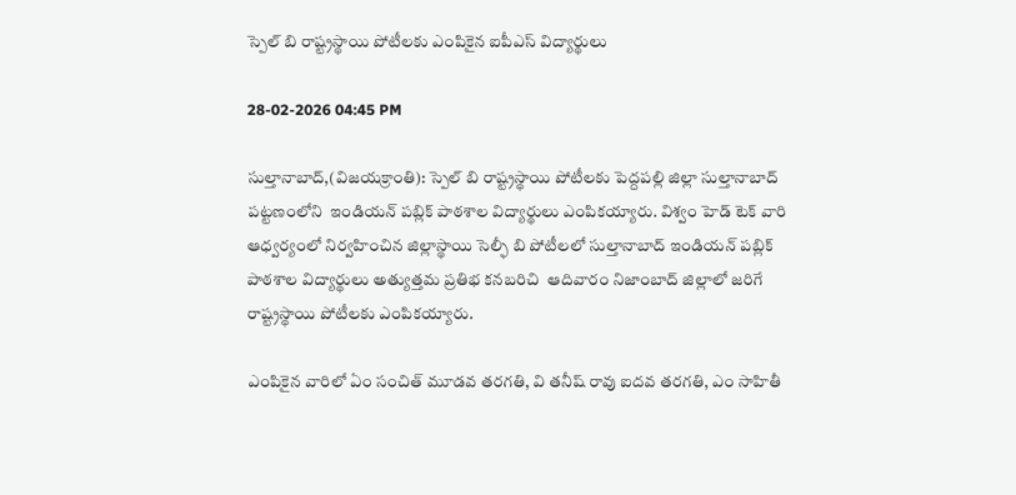స్పెల్ బి రాష్ట్రస్థాయి పోటీలకు ఎంపికైన ఐపీఎస్ విద్యార్థులు

28-02-2026 04:45 PM

సుల్తానాబాద్,(విజయక్రాంతి): స్పెల్ బి రాష్ట్రస్థాయి పోటీలకు పెద్దపల్లి జిల్లా సుల్తానాబాద్ పట్టణంలోని  ఇండియన్ పబ్లిక్ పాఠశాల విద్యార్థులు ఎంపికయ్యారు. విశ్వం హెడ్ టెక్ వారి ఆధ్వర్యంలో నిర్వహించిన జిల్లాస్థాయి సెల్ఫీ బి పోటీలలో సుల్తానాబాద్ ఇండియన్ పబ్లిక్ పాఠశాల విద్యార్థులు అత్యుత్తమ ప్రతిభ కనబరిచి  ఆదివారం నిజాంబాద్ జిల్లాలో జరిగే రాష్ట్రస్థాయి పోటీలకు ఎంపికయ్యారు.

ఎంపికైన వారిలో ఏం సంచిత్ మూడవ తరగతి, వి తనీష్ రావు ఐదవ తరగతి, ఎం సాహితీ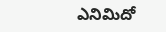ఎనిమిదో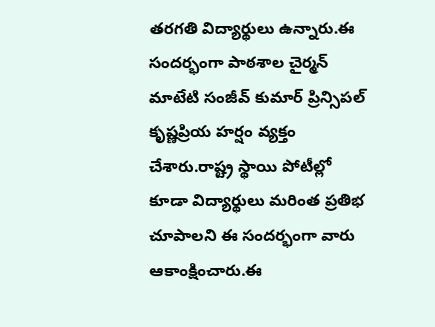తరగతి విద్యార్థులు ఉన్నారు.ఈ సందర్భంగా పాఠశాల చైర్మన్ మాటేటి సంజీవ్ కుమార్ ప్రిన్సిపల్ కృష్ణప్రియ హర్షం వ్యక్తం చేశారు.రాష్ట్ర స్థాయి పోటీల్లో కూడా విద్యార్థులు మరింత ప్రతిభ చూపాలని ఈ సందర్భంగా వారు ఆకాంక్షించారు.ఈ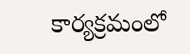కార్యక్రమంలో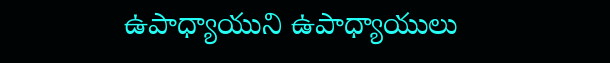ఉపాధ్యాయుని ఉపాధ్యాయులు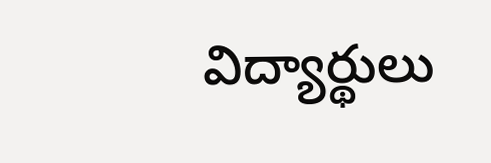విద్యార్థులు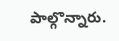పాల్గొన్నారు.